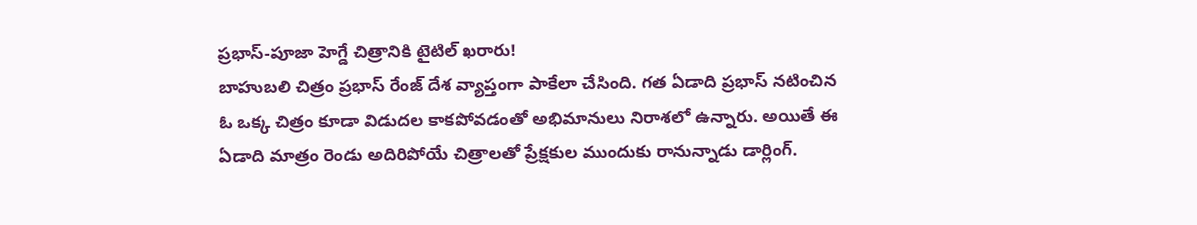ప్రభాస్-పూజా హెగ్డే చిత్రానికి టైటిల్ ఖరారు!
బాహుబలి చిత్రం ప్రభాస్ రేంజ్ దేశ వ్యాప్తంగా పాకేలా చేసింది. గత ఏడాది ప్రభాస్ నటించిన ఓ ఒక్క చిత్రం కూడా విడుదల కాకపోవడంతో అభిమానులు నిరాశలో ఉన్నారు. అయితే ఈ ఏడాది మాత్రం రెండు అదిరిపోయే చిత్రాలతో ప్రేక్షకుల ముందుకు రానున్నాడు డార్లింగ్.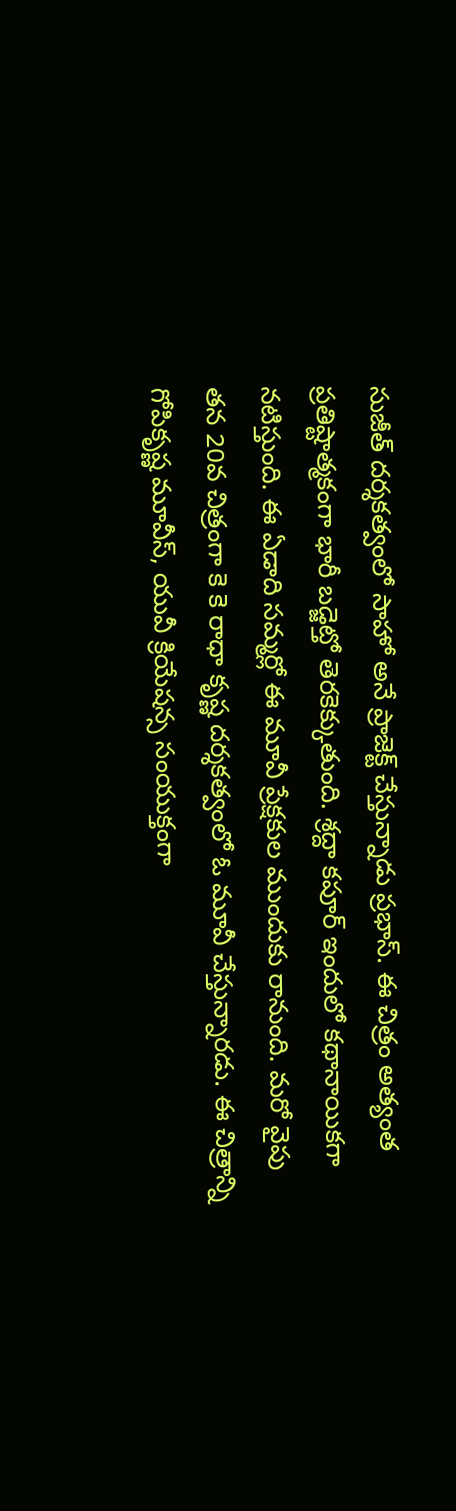సుజీత్ దర్శకత్వంలో సాహో అనే ప్రాజెక్ట్ చేస్తున్నాడు ప్రభాస్. ఈ చిత్రం అత్యంత ప్రతిష్టాత్మకంగా భారీ బడ్జెట్తో తెరకెక్కుతుంది. శ్రద్దా కపూర్ ఇందులో కథానాయికగా నటిస్తుంది. ఈ ఏడాది సమ్మర్లో ఈ మూవీ ప్రేక్షకుల ముందుకు రానుంది. మరో వైపు తన 20వ చిత్రంగా కె కె రాధా కృష్ణ దర్శకత్వంలో ఓ మూవీ చేస్తున్నారడు. ఈ చిత్రాన్ని గోపికృష్ణ మూవీస్, యువీ క్రియేషన్స సంయుక్తంగా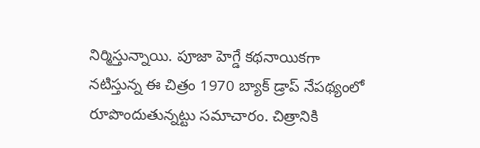నిర్మిస్తున్నాయి. పూజా హెగ్డే కథనాయికగా నటిస్తున్న ఈ చిత్రం 1970 బ్యాక్ డ్రాప్ నేపథ్యంలో రూపొందుతున్నట్టు సమాచారం. చిత్రానికి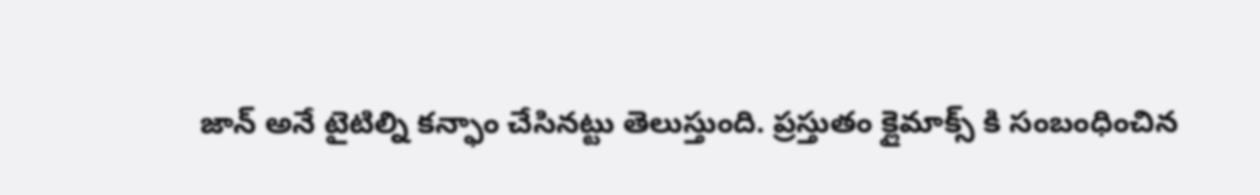జాన్ అనే టైటిల్ని కన్ఫాం చేసినట్టు తెలుస్తుంది. ప్రస్తుతం క్లైమాక్స్ కి సంబంధించిన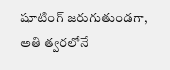షూటింగ్ జరుగుతుండగా, అతి త్వరలోనే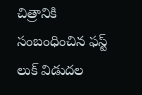చిత్రానికి సంబంధించిన ఫస్ట్ లుక్ విడుదల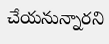చేయనున్నారని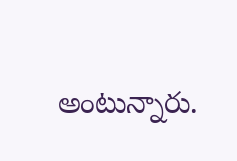అంటున్నారు.